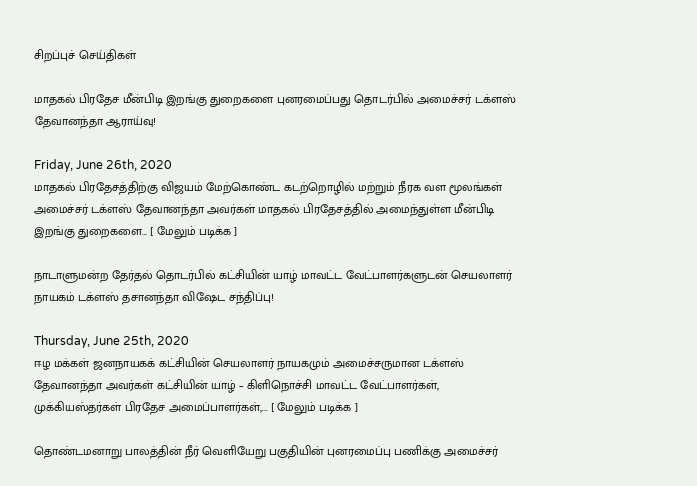சிறப்புச் செய்திகள்

மாதகல் பிரதேச மீன்பிடி இறங்கு துறைகளை புனரமைப்பது தொடர்பில் அமைச்சர் டக்ளஸ் தேவானந்தா ஆராய்வு!

Friday, June 26th, 2020
மாதகல் பிரதேசத்திற்கு விஜயம் மேற்கொண்ட கடற்றொழில் மற்றும் நீரக வள மூலங்கள் அமைச்சர் டக்ளஸ் தேவானந்தா அவர்கள் மாதகல் பிரதேசத்தில் அமைந்துள்ள மீன்பிடி இறங்கு துறைகளை... [ மேலும் படிக்க ]

நாடாளுமன்ற தேர்தல் தொடர்பில் கட்சியின் யாழ் மாவட்ட வேட்பாளர்களுடன் செயலாளர் நாயகம் டக்ளஸ் தசானந்தா விஷேட சந்திப்பு!

Thursday, June 25th, 2020
ஈழ மக்கள் ஜனநாயகக் கட்சியின் செயலாளர் நாயகமும் அமைச்சருமான டக்ளஸ்  தேவானந்தா அவர்கள் கட்சியின் யாழ் – கிளிநொச்சி மாவட்ட வேட்பாளர்கள், முக்கியஸ்தர்கள் பிரதேச அமைப்பாளர்கள்,... [ மேலும் படிக்க ]

தொண்டமனாறு பாலத்தின் நீர் வெளியேறு பகுதியின் புனரமைப்பு பணிக்கு அமைச்சர்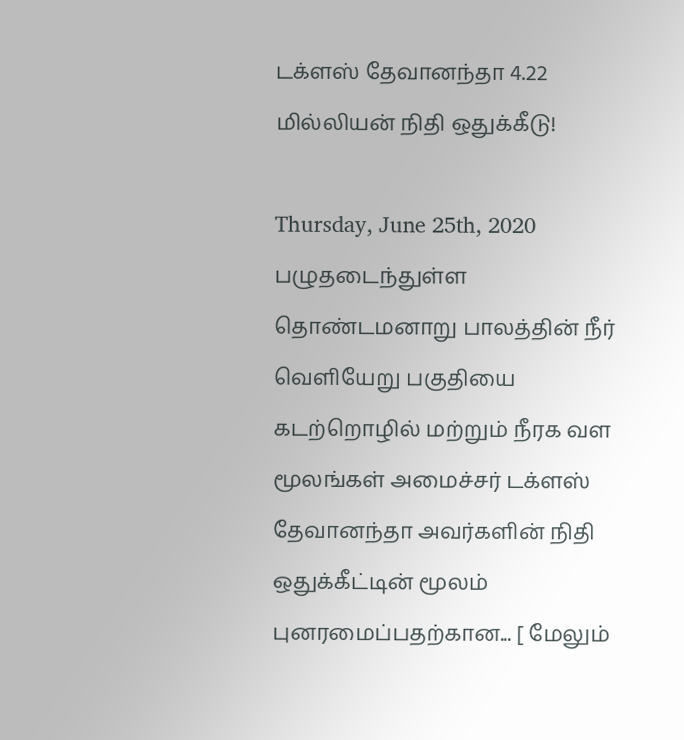டக்ளஸ் தேவானந்தா 4.22 மில்லியன் நிதி ஒதுக்கீடு!

Thursday, June 25th, 2020
பழுதடைந்துள்ள தொண்டமனாறு பாலத்தின் நீர் வெளியேறு பகுதியை கடற்றொழில் மற்றும் நீரக வள மூலங்கள் அமைச்சர் டக்ளஸ் தேவானந்தா அவர்களின் நிதி ஒதுக்கீட்டின் மூலம் புனரமைப்பதற்கான... [ மேலும்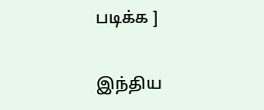படிக்க ]

இந்திய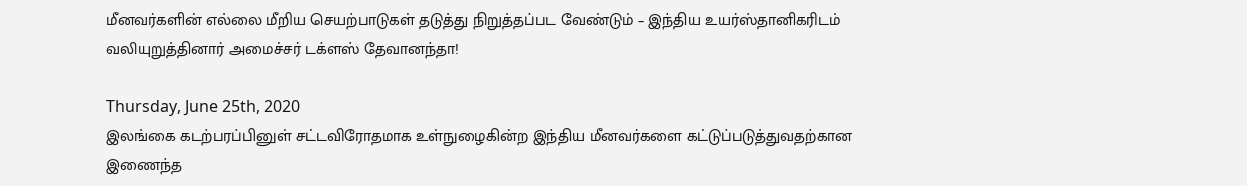மீனவர்களின் எல்லை மீறிய செயற்பாடுகள் தடுத்து நிறுத்தப்பட வேண்டும் – இந்திய உயர்ஸ்தானிகரிடம் வலியுறுத்தினார் அமைச்சர் டக்ளஸ் தேவானந்தா!

Thursday, June 25th, 2020
இலங்கை கடற்பரப்பினுள் சட்டவிரோதமாக உள்நுழைகின்ற இந்திய மீனவர்களை கட்டுப்படுத்துவதற்கான இணைந்த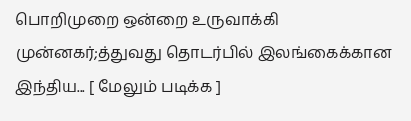பொறிமுறை ஒன்றை உருவாக்கி முன்னகர்;த்துவது தொடர்பில் இலங்கைக்கான இந்திய... [ மேலும் படிக்க ]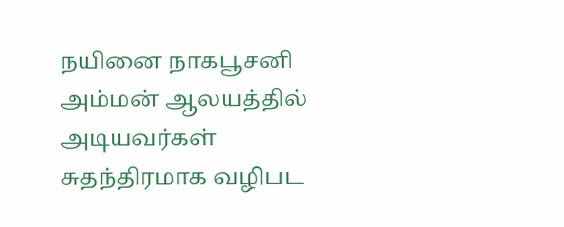நயினை நாகபூசனி அம்மன் ஆலயத்தில் அடியவர்கள் சுதந்திரமாக வழிபட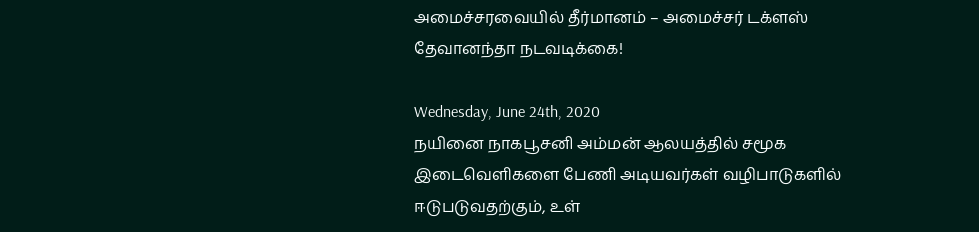அமைச்சரவையில் தீர்மானம் – அமைச்சர் டக்ளஸ் தேவானந்தா நடவடிக்கை!

Wednesday, June 24th, 2020
நயினை நாகபூசனி அம்மன் ஆலயத்தில் சமூக இடைவெளிகளை பேணி அடியவர்கள் வழிபாடுகளில் ஈடுபடுவதற்கும், உள்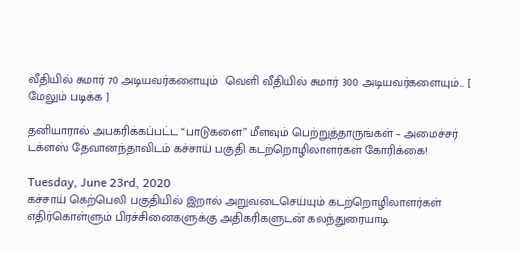வீதியில் சுமார் 70 அடியவர்களையும்  வெளி வீதியில் சுமார் 300 அடியவர்களையும்... [ மேலும் படிக்க ]

தனியாரால் அபகரிக்கப்பட்ட “பாடுகளை” மீளவும் பெற்றுத்தாருங்கள் – அமைச்சர் டக்ளஸ் தேவானந்தாவிடம் கச்சாய் பகுதி கடற்றொழிலாளர்கள் கோரிக்கை!

Tuesday, June 23rd, 2020
கச்சாய் கெற்பெலி பகுதியில் இறால் அறுவடைசெய்யும் கடற்றொழிலாளர்கள் எதிர்கொள்ளும் பிரச்சினைகளுக்கு அதிகரிகளுடன் கலந்துரையாடி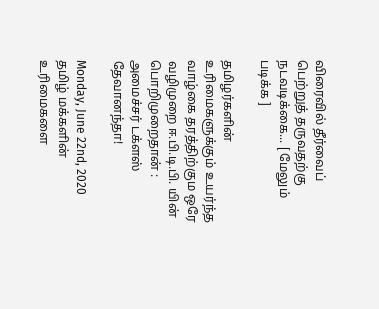விரைவில் தீர்வைப் பெற்றுத் தருவதற்கு நடவடிக்கை... [ மேலும் படிக்க ]

தமிழர்களின் உரிமைகளுக்கும் உயர்ந்த வாழ்கை தரத்திற்கும ஒரே வழிமுறை ஈ.பி.டி.பி. யின் பொறிமுறைதான் : அமைச்சர் டக்ளஸ் தேவானந்தா!

Monday, June 22nd, 2020
தமிழ் மக்களின் உரிமைகளை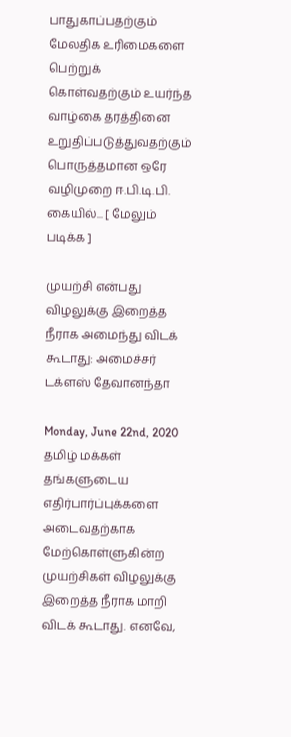பாதுகாப்பதற்கும் மேலதிக உரிமைகளை பெற்றுக் கொள்வதற்கும் உயர்ந்த வாழ்கை தரத்தினை உறுதிப்படுத்துவதற்கும் பொருத்தமான ஒரே வழிமுறை ஈ.பி.டி.பி. கையில்... [ மேலும் படிக்க ]

முயற்சி என்பது விழலுக்கு இறைத்த நீராக அமைந்து விடக் கூடாது: அமைச்சர் டக்ளஸ் தேவானந்தா

Monday, June 22nd, 2020
தமிழ் மக்கள் தங்களுடைய எதிர்பார்ப்புக்களை அடைவதற்காக மேற்கொள்ளுகின்ற முயற்சிகள் விழலுக்கு இறைத்த நீராக மாறி விடக் கூடாது. எனவே,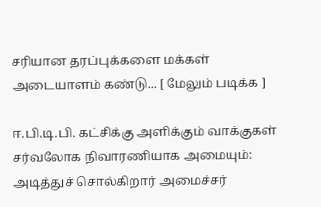சரியான தரப்புக்களை மக்கள் அடையாளம் கண்டு... [ மேலும் படிக்க ]

ஈ.பி.டி.பி. கட்சிக்கு அளிக்கும் வாக்குகள் சர்வலோக நிவாரணியாக அமையும்: அடித்துச் சொல்கிறார் அமைச்சர்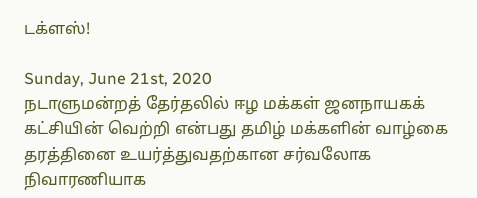டக்ளஸ்!

Sunday, June 21st, 2020
நடாளுமன்றத் தேர்தலில் ஈழ மக்கள் ஜனநாயகக் கட்சியின் வெற்றி என்பது தமிழ் மக்களின் வாழ்கை தரத்தினை உயர்த்துவதற்கான சர்வலோக நிவாரணியாக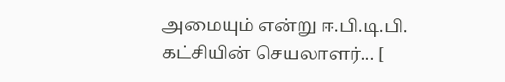அமையும் என்று ஈ.பி.டி.பி. கட்சியின் செயலாளர்... [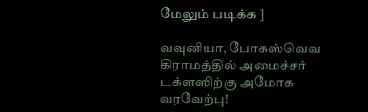மேலும் படிக்க ]

வவுனியா, போகஸ்வெவ கிராமத்தில் அமைச்சர் டக்ளஸிற்கு அமோக வரவேற்பு!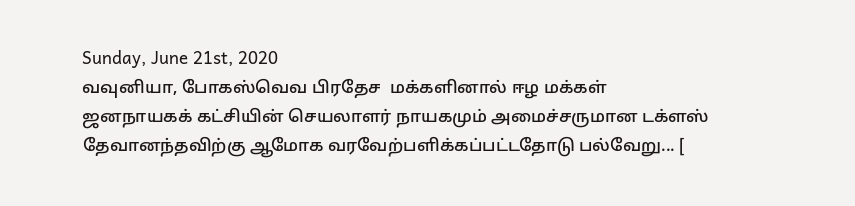Sunday, June 21st, 2020
வவுனியா, போகஸ்வெவ பிரதேச  மக்களினால் ஈழ மக்கள் ஜனநாயகக் கட்சியின் செயலாளர் நாயகமும் அமைச்சருமான டக்ளஸ் தேவானந்தவிற்கு ஆமோக வரவேற்பளிக்கப்பட்டதோடு பல்வேறு... [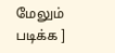மேலும் படிக்க ]